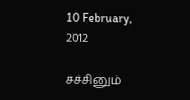10 February, 2012

சச்சினும்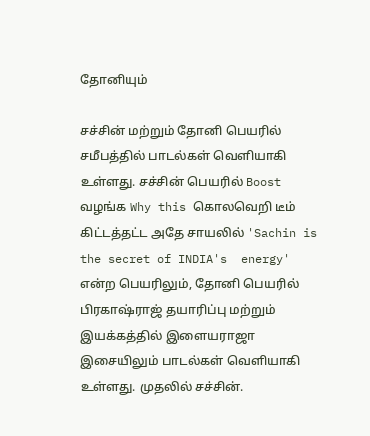தோனியும்

சச்சின் மற்றும் தோனி பெயரில் சமீபத்தில் பாடல்கள் வெளியாகி உள்ளது. சச்சின் பெயரில் Boost வழங்க Why this கொலவெறி டீம் கிட்டத்தட்ட அதே சாயலில் 'Sachin is the secret of INDIA's  energy' என்ற பெயரிலும், தோனி பெயரில் பிரகாஷ்ராஜ் தயாரிப்பு மற்றும் இயக்கத்தில் இளையராஜா இசையிலும் பாடல்கள் வெளியாகி உள்ளது. முதலில் சச்சின்.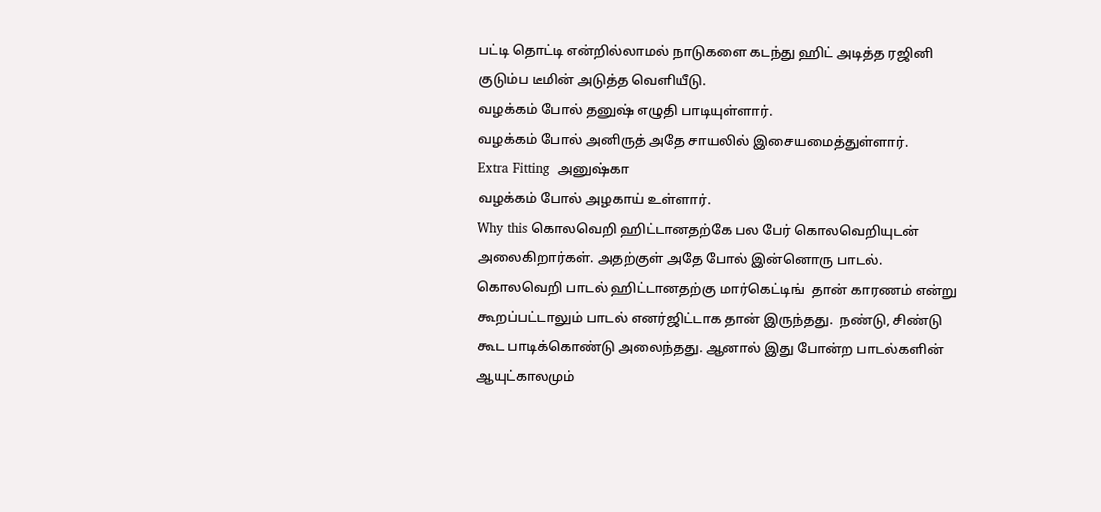பட்டி தொட்டி என்றில்லாமல் நாடுகளை கடந்து ஹிட் அடித்த ரஜினி குடும்ப டீமின் அடுத்த வெளியீடு.
வழக்கம் போல் தனுஷ் எழுதி பாடியுள்ளார்.
வழக்கம் போல் அனிருத் அதே சாயலில் இசையமைத்துள்ளார்.
Extra Fitting  அனுஷ்கா
வழக்கம் போல் அழகாய் உள்ளார்.
Why this கொலவெறி ஹிட்டானதற்கே பல பேர் கொலவெறியுடன் அலைகிறார்கள். அதற்குள் அதே போல் இன்னொரு பாடல். கொலவெறி பாடல் ஹிட்டானதற்கு மார்கெட்டிங்  தான் காரணம் என்று கூறப்பட்டாலும் பாடல் எனர்ஜிட்டாக தான் இருந்தது.  நண்டு, சிண்டு கூட பாடிக்கொண்டு அலைந்தது. ஆனால் இது போன்ற பாடல்களின் ஆயுட்காலமும்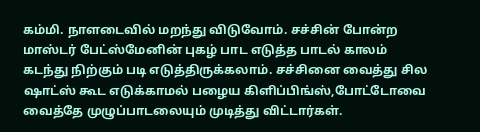கம்மி. நாளடைவில் மறந்து விடுவோம். சச்சின் போன்ற மாஸ்டர் பேட்ஸ்மேனின் புகழ் பாட எடுத்த பாடல் காலம் கடந்து நிற்கும் படி எடுத்திருக்கலாம். சச்சினை வைத்து சில ஷாட்ஸ் கூட எடுக்காமல் பழைய கிளிப்பிங்ஸ்,போட்டோவை வைத்தே முழுப்பாடலையும் முடித்து விட்டார்கள்.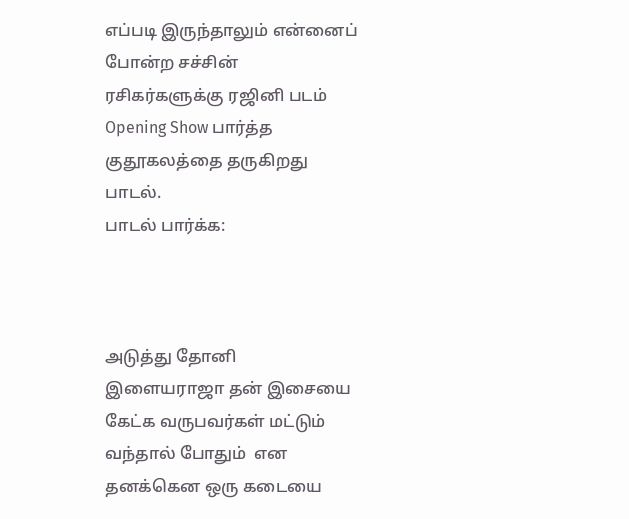எப்படி இருந்தாலும் என்னைப் போன்ற சச்சின் ரசிகர்களுக்கு ரஜினி படம் Opening Show பார்த்த குதூகலத்தை தருகிறது பாடல்.
பாடல் பார்க்க:



அடுத்து தோனி
இளையராஜா தன் இசையை கேட்க வருபவர்கள் மட்டும் வந்தால் போதும்  என தனக்கென ஒரு கடையை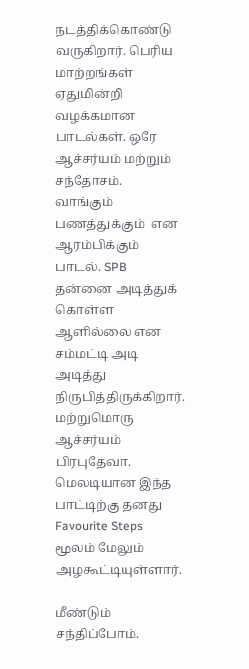நடத்திக்கொண்டு வருகிறார். பெரிய மாற்றங்கள் ஏதுமின்றி வழக்கமான பாடல்கள். ஒரே ஆச்சர்யம் மற்றும் சந்தோசம்.
வாங்கும் பணத்துக்கும்  என ஆரம்பிக்கும் பாடல். SPB தன்னை அடித்துக் கொள்ள ஆளில்லை என சம்மட்டி அடி அடித்து நிருபித்திருக்கிறார். மற்றுமொரு ஆச்சர்யம் பிரபுதேவா. மெலடியான இந்த பாட்டிற்கு தனது Favourite Steps மூலம் மேலும் அழகூட்டியுள்ளார்.

மீண்டும் சந்திப்போம்.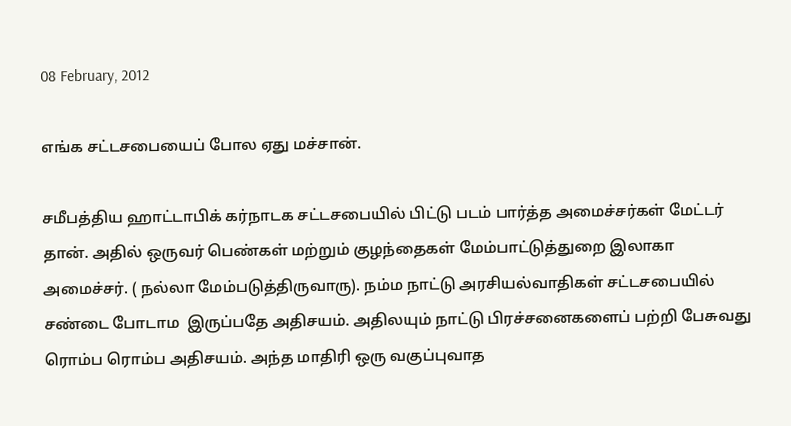08 February, 2012

எங்க சட்டசபையைப் போல ஏது மச்சான்.

சமீபத்திய ஹாட்டாபிக் கர்நாடக சட்டசபையில் பிட்டு படம் பார்த்த அமைச்சர்கள் மேட்டர் தான். அதில் ஒருவர் பெண்கள் மற்றும் குழந்தைகள் மேம்பாட்டுத்துறை இலாகா அமைச்சர். ( நல்லா மேம்படுத்திருவாரு). நம்ம நாட்டு அரசியல்வாதிகள் சட்டசபையில்  சண்டை போடாம  இருப்பதே அதிசயம். அதிலயும் நாட்டு பிரச்சனைகளைப் பற்றி பேசுவது ரொம்ப ரொம்ப அதிசயம். அந்த மாதிரி ஒரு வகுப்புவாத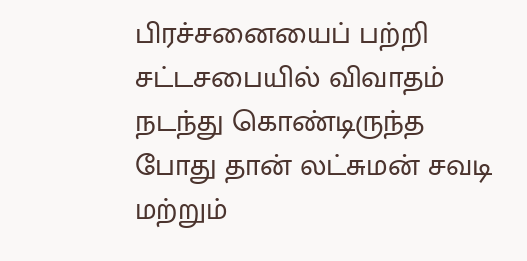பிரச்சனையைப் பற்றி சட்டசபையில் விவாதம் நடந்து கொண்டிருந்த போது தான் லட்சுமன் சவடி மற்றும்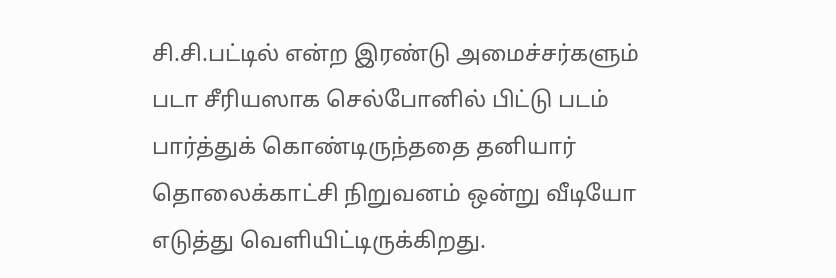சி.சி.பட்டில் என்ற இரண்டு அமைச்சர்களும் படா சீரியஸாக செல்போனில் பிட்டு படம் பார்த்துக் கொண்டிருந்ததை தனியார் தொலைக்காட்சி நிறுவனம் ஒன்று வீடியோ எடுத்து வெளியிட்டிருக்கிறது.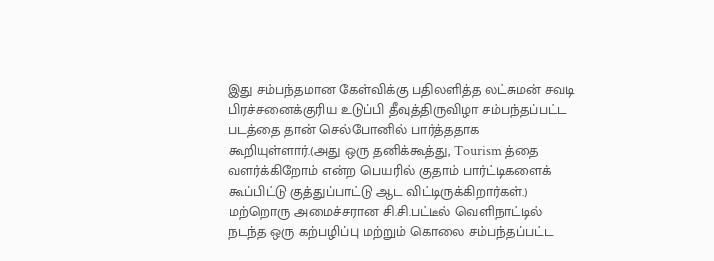இது சம்பந்தமான கேள்விக்கு பதிலளித்த லட்சுமன் சவடி பிரச்சனைக்குரிய உடுப்பி தீவுத்திருவிழா சம்பந்தப்பட்ட படத்தை தான் செல்போனில் பார்த்ததாக கூறியுள்ளார்.(அது ஒரு தனிக்கூத்து, Tourism த்தை வளர்க்கிறோம் என்ற பெயரில் குதாம் பார்ட்டிகளைக் கூப்பிட்டு குத்துப்பாட்டு ஆட விட்டிருக்கிறார்கள்.) மற்றொரு அமைச்சரான சி.சி.பட்டீல் வெளிநாட்டில் நடந்த ஒரு கற்பழிப்பு மற்றும் கொலை சம்பந்தப்பட்ட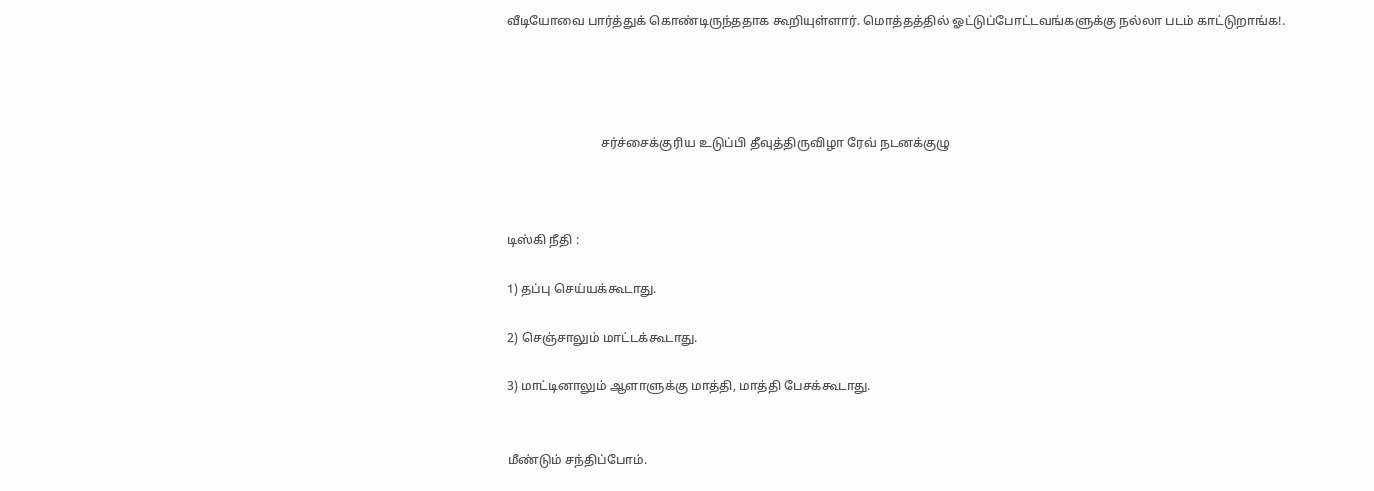வீடியோவை பார்த்துக் கொண்டிருந்ததாக கூறியுள்ளார். மொத்தத்தில் ஓட்டுப்போட்டவங்களுக்கு நல்லா படம் காட்டுறாங்க!.




                              சர்ச்சைக்குரிய உடுப்பி தீவுத்திருவிழா ரேவ் நடனக்குழு



டிஸ்கி நீதி :

1) தப்பு செய்யக்கூடாது.

2) செஞ்சாலும் மாட்டக்கூடாது.

3) மாட்டினாலும் ஆளாளுக்கு மாத்தி, மாத்தி பேசக்கூடாது.


மீண்டும் சந்திப்போம்.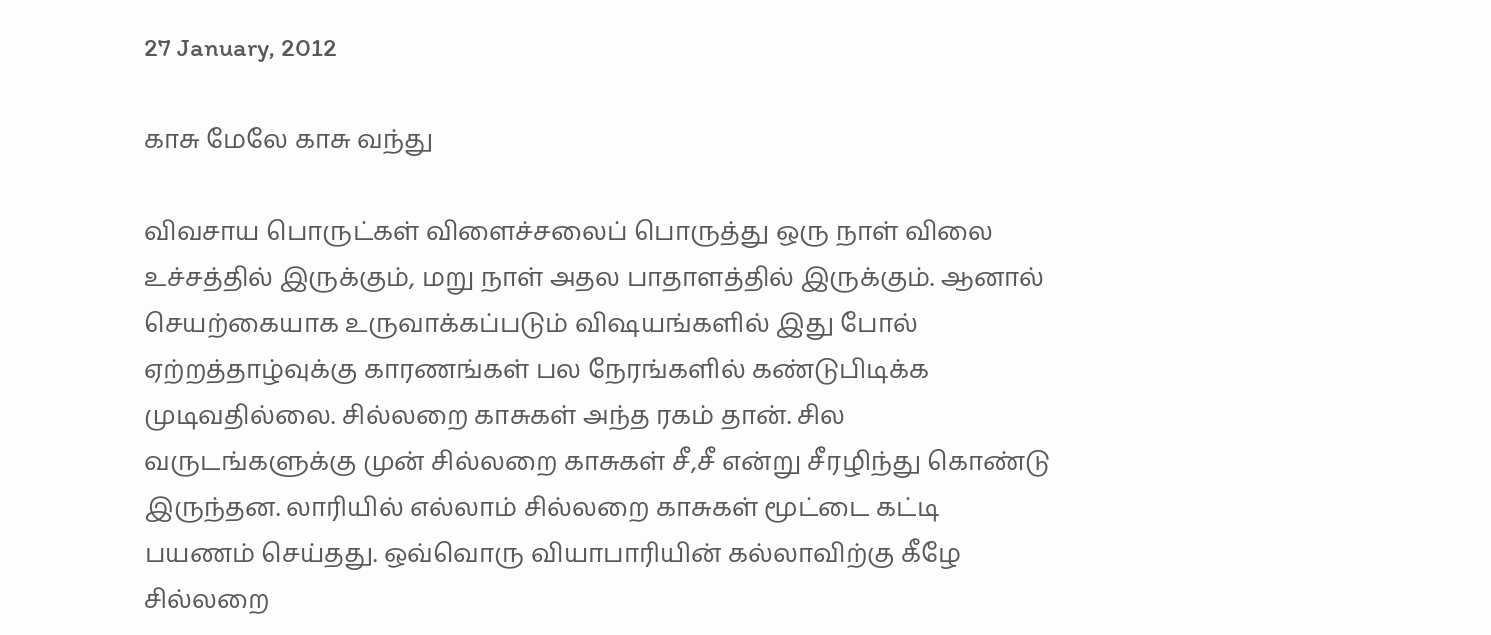27 January, 2012

காசு மேலே காசு வந்து

விவசாய பொருட்கள் விளைச்சலைப் பொருத்து ஒரு நாள் விலை உச்சத்தில் இருக்கும், மறு நாள் அதல பாதாளத்தில் இருக்கும். ஆனால் செயற்கையாக உருவாக்கப்படும் விஷயங்களில் இது போல் ஏற்றத்தாழ்வுக்கு காரணங்கள் பல நேரங்களில் கண்டுபிடிக்க முடிவதில்லை. சில்லறை காசுகள் அந்த ரகம் தான். சில வருடங்களுக்கு முன் சில்லறை காசுகள் சீ,சீ என்று சீரழிந்து கொண்டு இருந்தன. லாரியில் எல்லாம் சில்லறை காசுகள் மூட்டை கட்டி பயணம் செய்தது. ஒவ்வொரு வியாபாரியின் கல்லாவிற்கு கீழே சில்லறை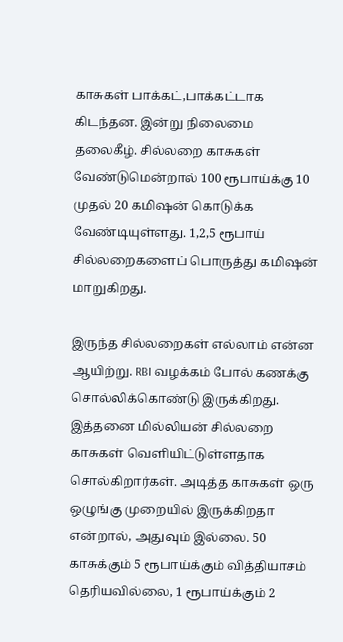காசுகள் பாக்கட்,பாக்கட்டாக கிடந்தன. இன்று நிலைமை தலைகீழ். சில்லறை காசுகள் வேண்டுமென்றால் 100 ரூபாய்க்கு 10 முதல் 20 கமிஷன் கொடுக்க வேண்டியுள்ளது. 1,2,5 ரூபாய் சில்லறைகளைப் பொருத்து கமிஷன் மாறுகிறது.

இருந்த சில்லறைகள் எல்லாம் என்ன ஆயிற்று. RBI வழக்கம் போல் கணக்கு சொல்லிக்கொண்டு இருக்கிறது. இத்தனை மில்லியன் சில்லறை காசுகள் வெளியிட்டுள்ளதாக சொல்கிறார்கள். அடித்த காசுகள் ஒரு ஒழுங்கு முறையில் இருக்கிறதா என்றால், அதுவும் இல்லை. 50 காசுக்கும் 5 ரூபாய்க்கும் வித்தியாசம் தெரியவில்லை, 1 ரூபாய்க்கும் 2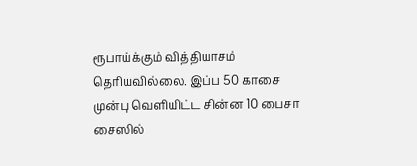ரூபாய்க்கும் வித்தியாசம் தெரியவில்லை. இப்ப 50 காசை முன்பு வெளியிட்ட சின்ன 10 பைசா சைஸில்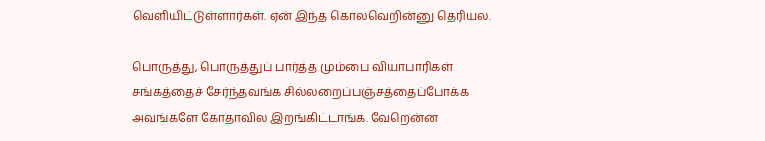வெளியிட்டுள்ளார்கள். ஏன் இந்த கொலவெறின்னு தெரியல.

பொருத்து, பொருத்துப் பார்த்த மும்பை வியாபாரிகள் சங்கத்தைச் சேர்ந்தவங்க சில்லறைப்பஞ்சத்தைப்போக்க அவங்களே கோதாவில இறங்கிட்டாங்க. வேறென்ன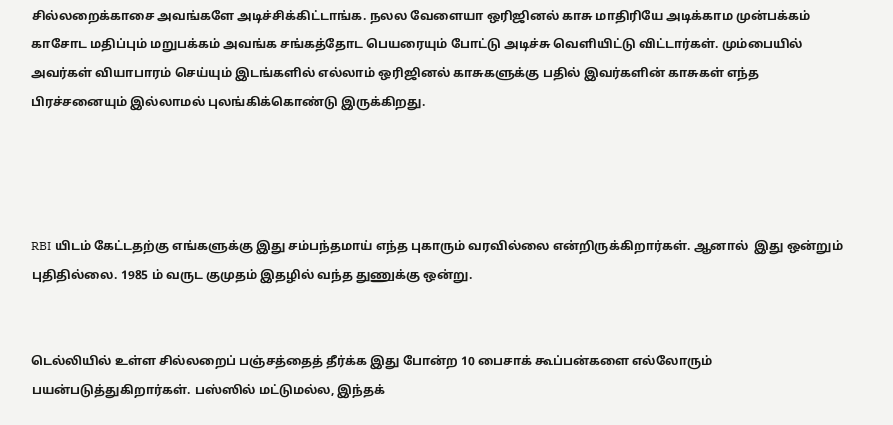சில்லறைக்காசை அவங்களே அடிச்சிக்கிட்டாங்க. நலல வேளையா ஒரிஜினல் காசு மாதிரியே அடிக்காம முன்பக்கம் காசோட மதிப்பும் மறுபக்கம் அவங்க சங்கத்தோட பெயரையும் போட்டு அடிச்சு வெளியிட்டு விட்டார்கள். மும்பையில் அவர்கள் வியாபாரம் செய்யும் இடங்களில் எல்லாம் ஒரிஜினல் காசுகளுக்கு பதில் இவர்களின் காசுகள் எந்த பிரச்சனையும் இல்லாமல் புலங்கிக்கொண்டு இருக்கிறது.




RBI யிடம் கேட்டதற்கு எங்களுக்கு இது சம்பந்தமாய் எந்த புகாரும் வரவில்லை என்றிருக்கிறார்கள். ஆனால்  இது ஒன்றும் புதிதில்லை. 1985 ம் வருட குமுதம் இதழில் வந்த துணுக்கு ஒன்று.


டெல்லியில் உள்ள சில்லறைப் பஞ்சத்தைத் தீர்க்க இது போன்ற 10 பைசாக் கூப்பன்களை எல்லோரும் பயன்படுத்துகிறார்கள். பஸ்ஸில் மட்டுமல்ல, இந்தக்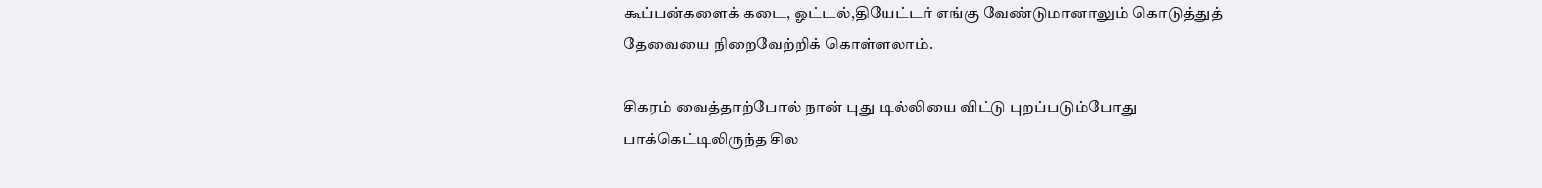கூப்பன்களைக் கடை, ஓட்டல்,தியேட்டர் எங்கு வேண்டுமானாலும் கொடுத்துத் தேவையை நிறைவேற்றிக் கொள்ளலாம்.

சிகரம் வைத்தாற்போல் நான் புது டில்லியை விட்டு புறப்படும்போது பாக்கெட்டிலிருந்த சில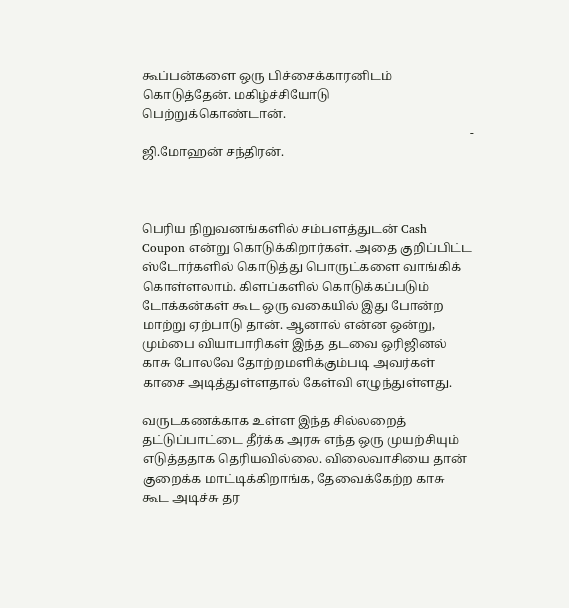கூப்பன்களை ஒரு பிச்சைக்காரனிடம் கொடுத்தேன். மகிழ்ச்சியோடு பெற்றுக்கொண்டான்.
                                                                                                         - ஜி.மோஹன் சந்திரன்.



பெரிய நிறுவனங்களில் சம்பளத்துடன் Cash Coupon என்று கொடுக்கிறார்கள். அதை குறிப்பிட்ட ஸ்டோர்களில் கொடுத்து பொருட்களை வாங்கிக் கொள்ளலாம். கிளப்களில் கொடுக்கப்படும் டோக்கன்கள் கூட ஒரு வகையில் இது போன்ற மாற்று ஏற்பாடு தான். ஆனால் என்ன ஒன்று, மும்பை வியாபாரிகள் இந்த தடவை ஒரிஜினல் காசு போலவே தோற்றமளிக்கும்படி அவர்கள் காசை அடித்துள்ளதால் கேள்வி எழுந்துள்ளது.

வருடகணக்காக உள்ள இந்த சில்லறைத் தட்டுப்பாட்டை தீர்க்க அரசு எந்த ஒரு முயற்சியும் எடுத்ததாக தெரியவில்லை. விலைவாசியை தான் குறைக்க மாட்டிக்கிறாங்க, தேவைக்கேற்ற காசு கூட அடிச்சு தர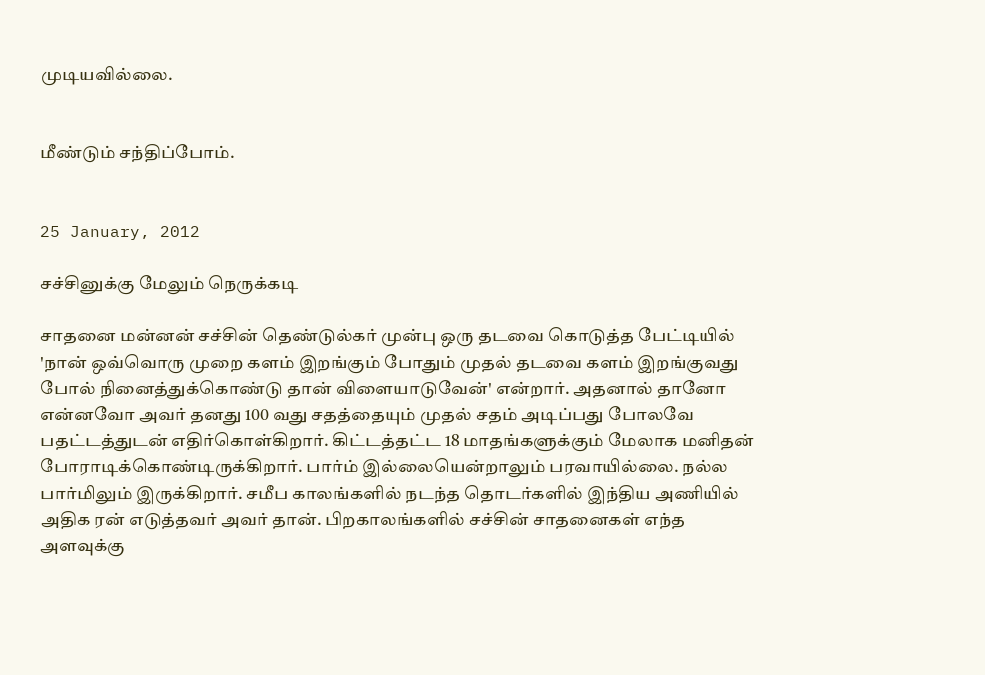முடியவில்லை.


மீண்டும் சந்திப்போம்.


25 January, 2012

சச்சினுக்கு மேலும் நெருக்கடி

சாதனை மன்னன் சச்சின் தெண்டுல்கர் முன்பு ஒரு தடவை கொடுத்த பேட்டியில் 'நான் ஒவ்வொரு முறை களம் இறங்கும் போதும் முதல் தடவை களம் இறங்குவது போல் நினைத்துக்கொண்டு தான் விளையாடுவேன்' என்றார். அதனால் தானோ என்னவோ அவர் தனது 100 வது சதத்தையும் முதல் சதம் அடிப்பது போலவே பதட்டத்துடன் எதிர்கொள்கிறார். கிட்டத்தட்ட 18 மாதங்களுக்கும் மேலாக மனிதன் போராடிக்கொண்டிருக்கிறார். பார்ம் இல்லையென்றாலும் பரவாயில்லை. நல்ல பார்மிலும் இருக்கிறார். சமீப காலங்களில் நடந்த தொடர்களில் இந்திய அணியில் அதிக ரன் எடுத்தவர் அவர் தான். பிறகாலங்களில் சச்சின் சாதனைகள் எந்த அளவுக்கு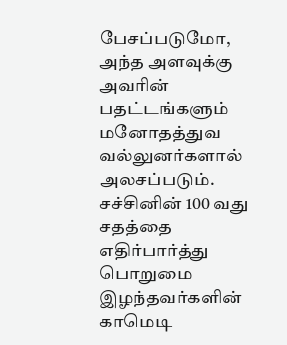பேசப்படுமோ, அந்த அளவுக்கு அவரின் பதட்டங்களும் மனோதத்துவ  வல்லுனர்களால் அலசப்படும். சச்சினின் 100 வது சதத்தை எதிர்பார்த்து பொறுமை இழந்தவர்களின் காமெடி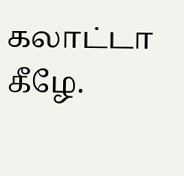கலாட்டா கீழே.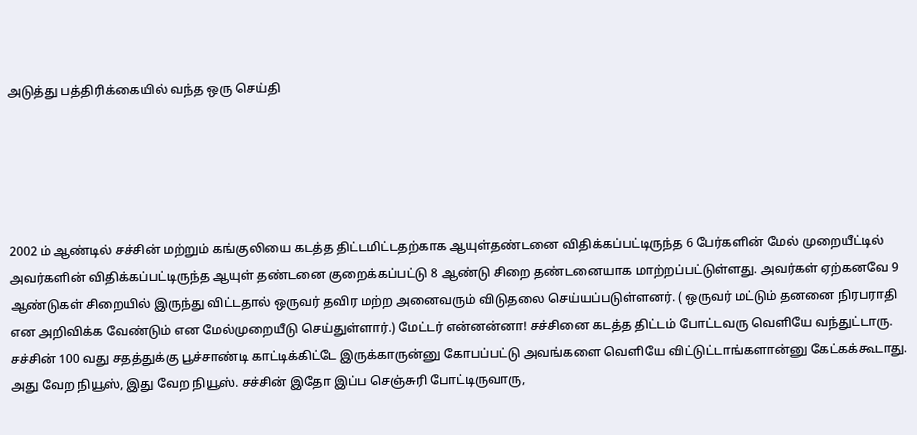அடுத்து பத்திரிக்கையில் வந்த ஒரு செய்தி





2002 ம் ஆண்டில் சச்சின் மற்றும் கங்குலியை கடத்த திட்டமிட்டதற்காக ஆயுள்தண்டனை விதிக்கப்பட்டிருந்த 6 பேர்களின் மேல் முறையீட்டில் அவர்களின் விதிக்கப்பட்டிருந்த ஆயுள் தண்டனை குறைக்கப்பட்டு 8 ஆண்டு சிறை தண்டனையாக மாற்றப்பட்டுள்ளது. அவர்கள் ஏற்கனவே 9 ஆண்டுகள் சிறையில் இருந்து விட்டதால் ஒருவர் தவிர மற்ற அனைவரும் விடுதலை செய்யப்படுள்ளனர். ( ஒருவர் மட்டும் தனனை நிரபராதி என அறிவிக்க வேண்டும் என மேல்முறையீடு செய்துள்ளார்.) மேட்டர் என்னன்னா! சச்சினை கடத்த திட்டம் போட்டவரு வெளியே வந்துட்டாரு. சச்சின் 100 வது சதத்துக்கு பூச்சாண்டி காட்டிக்கிட்டே இருக்காருன்னு கோபப்பட்டு அவங்களை வெளியே விட்டுட்டாங்களான்னு கேட்கக்கூடாது. அது வேற நியூஸ், இது வேற நியூஸ். சச்சின் இதோ இப்ப செஞ்சுரி போட்டிருவாரு,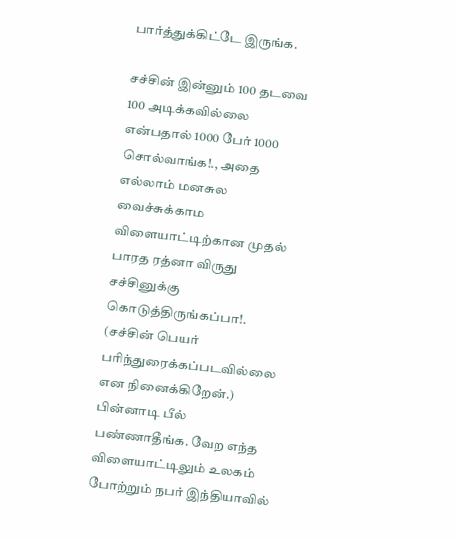பார்த்துக்கிட்டே இருங்க.

சச்சின் இன்னும் 100 தடவை 100 அடிக்கவில்லை என்பதால் 1000 பேர் 1000 சொல்வாங்க!., அதை எல்லாம் மனசுல வைச்சுக்காம விளையாட்டிற்கான முதல் பாரத ரத்னா விருது சச்சினுக்கு கொடுத்திருங்கப்பா!. (சச்சின் பெயர் பரிந்துரைக்கப்படவில்லை என நினைக்கிறேன்.) பின்னாடி பீல் பண்ணாதீங்க. வேற எந்த விளையாட்டிலும் உலகம் போற்றும் நபர் இந்தியாவில்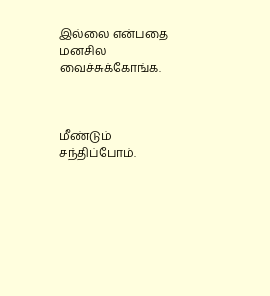இல்லை என்பதை மனசில வைச்சுக்கோங்க.



மீண்டும் சந்திப்போம்.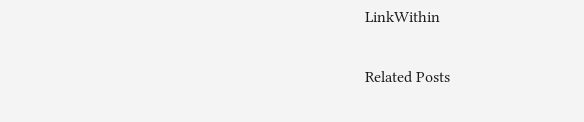LinkWithin

Related Posts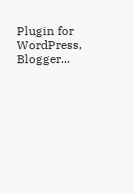Plugin for WordPress, Blogger...